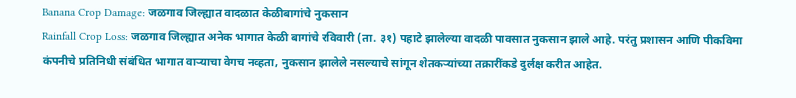Banana Crop Damage: जळगाव जिल्ह्यात वादळात केळीबागांचे नुकसान
Rainfall Crop Loss: जळगाव जिल्ह्यात अनेक भागात केळी बागांचे रविवारी (ता. ३१) पहाटे झालेल्या वादळी पावसात नुकसान झाले आहे. परंतु प्रशासन आणि पीकविमा कंपनीचे प्रतिनिधी संबंधित भागात वाऱ्याचा वेगच नव्हता, नुकसान झालेले नसल्याचे सांगून शेतकऱ्यांच्या तक्रारींकडे दुर्लक्ष करीत आहेत.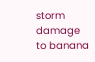storm damage to banana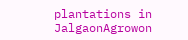plantations in JalgaonAgrowon